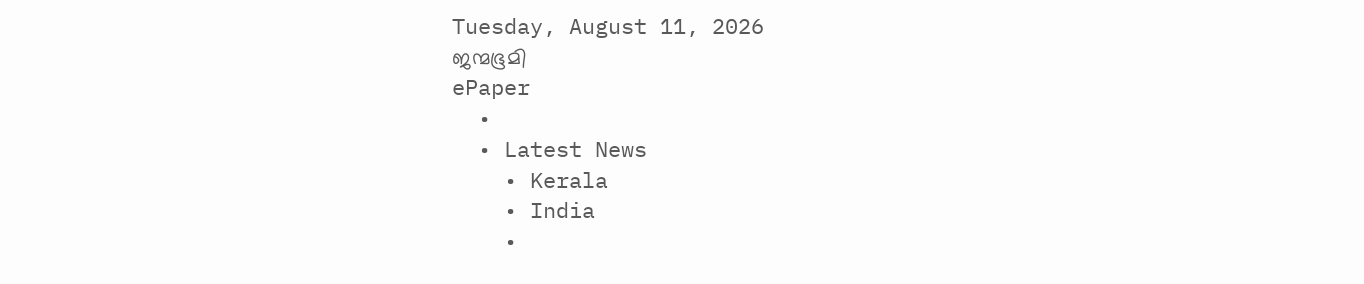Tuesday, August 11, 2026
ജന്മഭൂമി
ePaper
  •
  • Latest News
    • Kerala
    • India
    •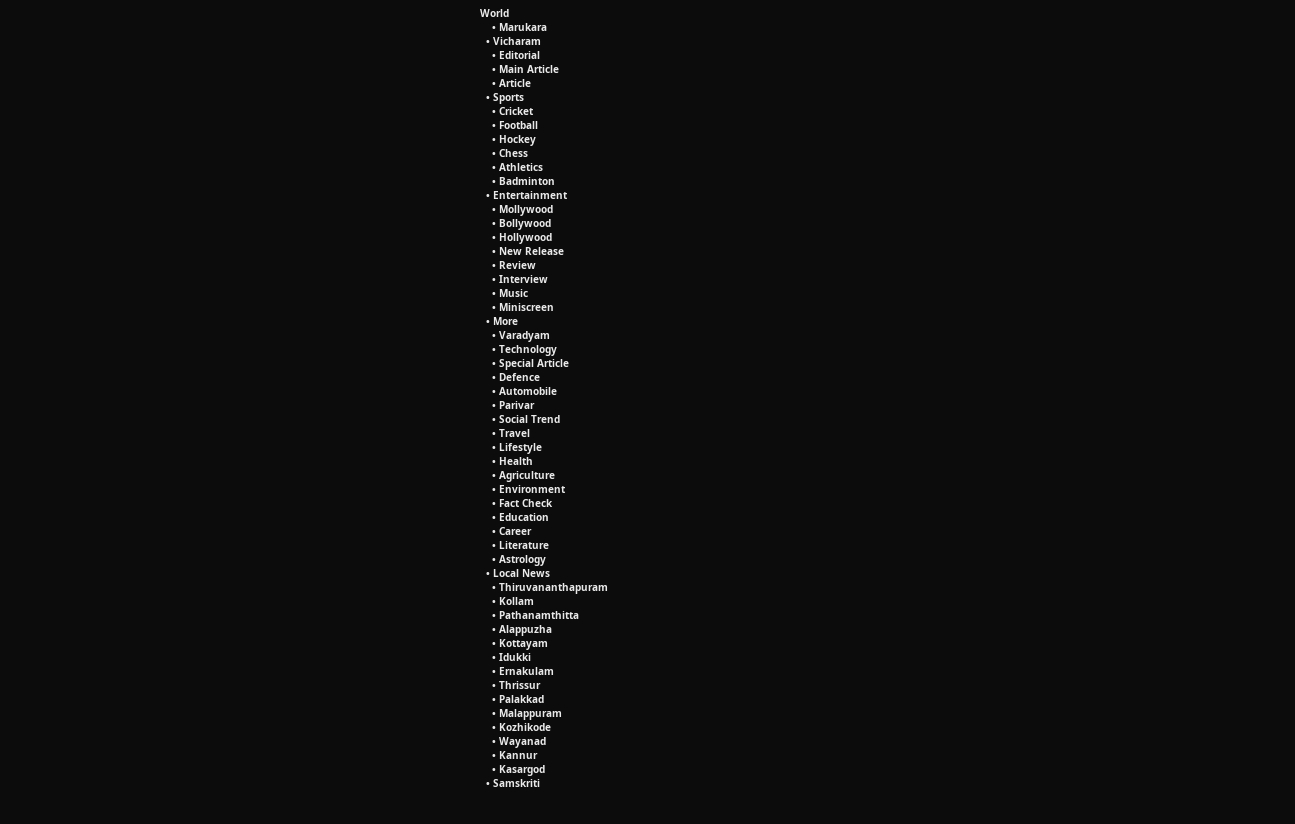World
    • Marukara
  • Vicharam
    • Editorial
    • Main Article
    • Article
  • Sports
    • Cricket
    • Football
    • Hockey
    • Chess
    • Athletics
    • Badminton
  • Entertainment
    • Mollywood
    • Bollywood
    • Hollywood
    • New Release
    • Review
    • Interview
    • Music
    • Miniscreen
  • More
    • Varadyam
    • Technology
    • Special Article
    • Defence
    • Automobile
    • Parivar
    • Social Trend
    • Travel
    • Lifestyle
    • Health
    • Agriculture
    • Environment
    • Fact Check
    • Education
    • Career
    • Literature
    • Astrology
  • Local News
    • Thiruvananthapuram
    • Kollam
    • Pathanamthitta
    • Alappuzha
    • Kottayam
    • Idukki
    • Ernakulam
    • Thrissur
    • Palakkad
    • Malappuram
    • Kozhikode
    • Wayanad
    • Kannur
    • Kasargod
  • Samskriti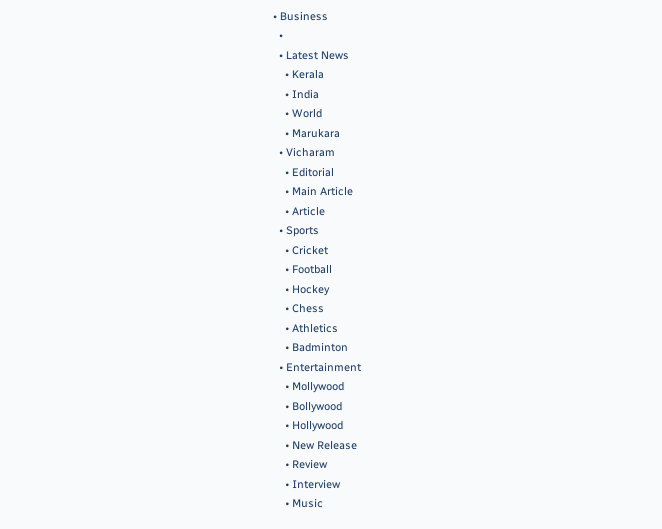• Business
  •
  • Latest News
    • Kerala
    • India
    • World
    • Marukara
  • Vicharam
    • Editorial
    • Main Article
    • Article
  • Sports
    • Cricket
    • Football
    • Hockey
    • Chess
    • Athletics
    • Badminton
  • Entertainment
    • Mollywood
    • Bollywood
    • Hollywood
    • New Release
    • Review
    • Interview
    • Music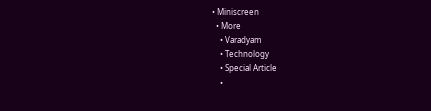• Miniscreen
  • More
    • Varadyam
    • Technology
    • Special Article
    •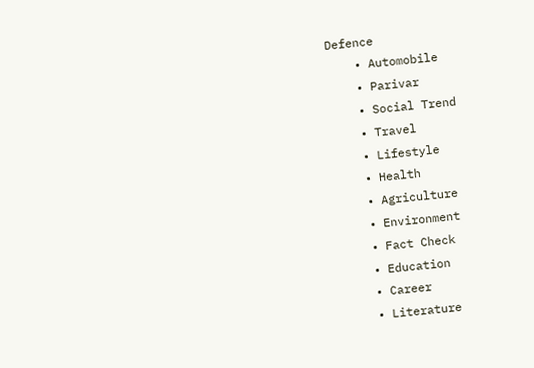Defence
    • Automobile
    • Parivar
    • Social Trend
    • Travel
    • Lifestyle
    • Health
    • Agriculture
    • Environment
    • Fact Check
    • Education
    • Career
    • Literature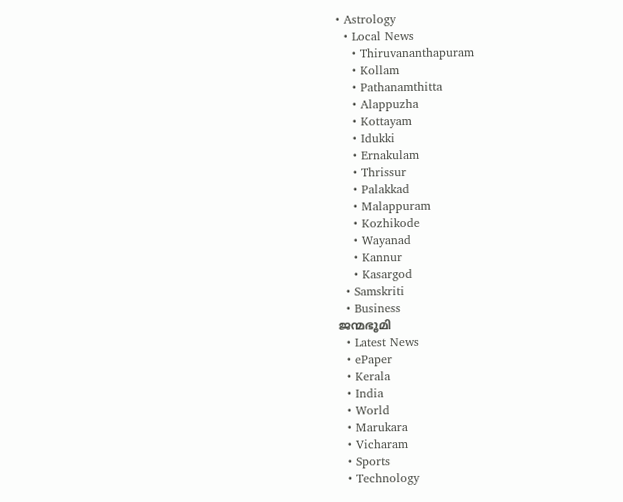• Astrology
  • Local News
    • Thiruvananthapuram
    • Kollam
    • Pathanamthitta
    • Alappuzha
    • Kottayam
    • Idukki
    • Ernakulam
    • Thrissur
    • Palakkad
    • Malappuram
    • Kozhikode
    • Wayanad
    • Kannur
    • Kasargod
  • Samskriti
  • Business
ജന്മഭൂമി
  • Latest News
  • ePaper
  • Kerala
  • India
  • World
  • Marukara
  • Vicharam
  • Sports
  • Technology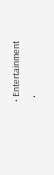• Entertainment
  •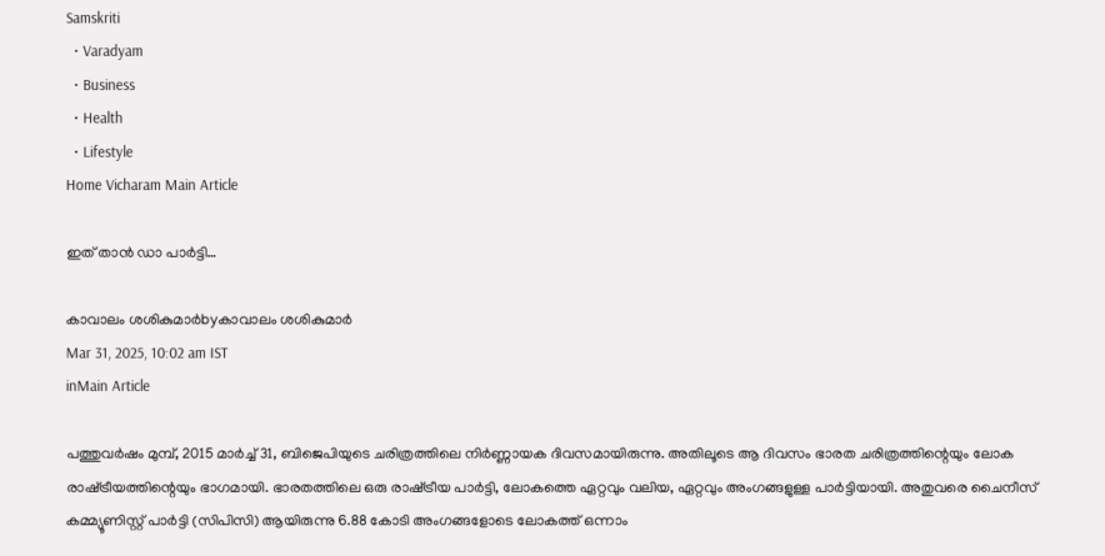Samskriti
  • Varadyam
  • Business
  • Health
  • Lifestyle
Home Vicharam Main Article

ഇത് താന്‍ ഡാ പാര്‍ട്ടി…

കാവാലം ശശികുമാര്‍byകാവാലം ശശികുമാര്‍
Mar 31, 2025, 10:02 am IST
inMain Article

പത്തുവര്‍ഷം മുമ്പ്, 2015 മാര്‍ച്ച് 31, ബിജെപിയുടെ ചരിത്രത്തിലെ നിര്‍ണ്ണായക ദിവസമായിരുന്നു. അതിലൂടെ ആ ദിവസം ഭാരത ചരിത്രത്തിന്റെയും ലോക രാഷ്‌ട്രീയത്തിന്റെയും ഭാഗമായി. ഭാരതത്തിലെ ഒരു രാഷ്‌ട്രീയ പാര്‍ട്ടി, ലോകത്തെ ഏറ്റവും വലിയ, ഏറ്റവും അംഗങ്ങളുള്ള പാര്‍ട്ടിയായി. അതുവരെ ചൈനീസ് കമ്മ്യൂണിസ്റ്റ് പാര്‍ട്ടി (സിപിസി) ആയിരുന്നു 6.88 കോടി അംഗങ്ങളോടെ ലോകത്ത് ഒന്നാം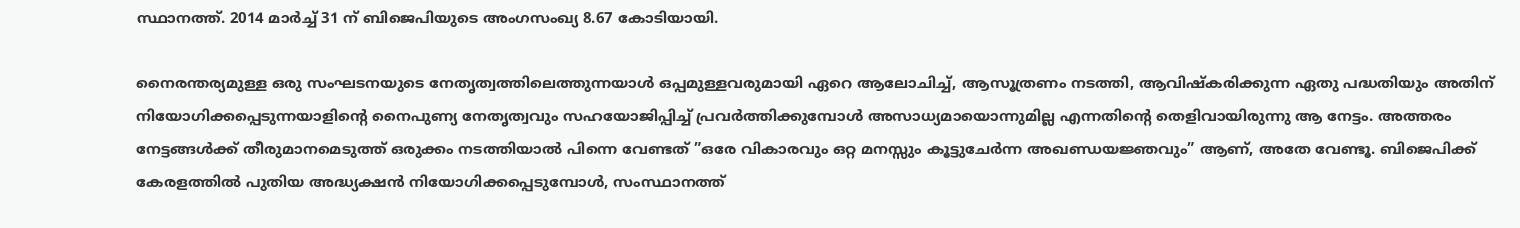സ്ഥാനത്ത്. 2014 മാര്‍ച്ച് 31 ന് ബിജെപിയുടെ അംഗസംഖ്യ 8.67 കോടിയായി.

നൈരന്തര്യമുള്ള ഒരു സംഘടനയുടെ നേതൃത്വത്തിലെത്തുന്നയാള്‍ ഒപ്പമുള്ളവരുമായി ഏറെ ആലോചിച്ച്, ആസൂത്രണം നടത്തി, ആവിഷ്‌കരിക്കുന്ന ഏതു പദ്ധതിയും അതിന് നിയോഗിക്കപ്പെടുന്നയാളിന്റെ നൈപുണ്യ നേതൃത്വവും സഹയോജിപ്പിച്ച് പ്രവര്‍ത്തിക്കുമ്പോള്‍ അസാധ്യമായൊന്നുമില്ല എന്നതിന്റെ തെളിവായിരുന്നു ആ നേട്ടം. അത്തരം നേട്ടങ്ങള്‍ക്ക് തീരുമാനമെടുത്ത് ഒരുക്കം നടത്തിയാല്‍ പിന്നെ വേണ്ടത് ”ഒരേ വികാരവും ഒറ്റ മനസ്സും കൂട്ടുചേര്‍ന്ന അഖണ്ഡയജ്ഞവും” ആണ്, അതേ വേണ്ടൂ. ബിജെപിക്ക് കേരളത്തില്‍ പുതിയ അദ്ധ്യക്ഷന്‍ നിയോഗിക്കപ്പെടുമ്പോള്‍, സംസ്ഥാനത്ത്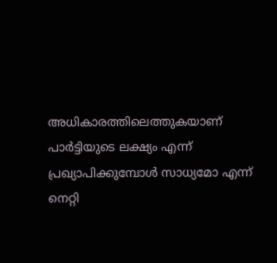അധികാരത്തിലെത്തുകയാണ് പാര്‍ട്ടിയുടെ ലക്ഷ്യം എന്ന് പ്രഖ്യാപിക്കുമ്പോള്‍ സാധ്യമോ എന്ന് നെറ്റി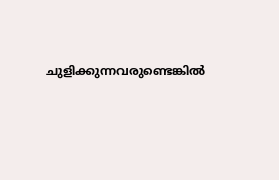ചുളിക്കുന്നവരുണ്ടെങ്കില്‍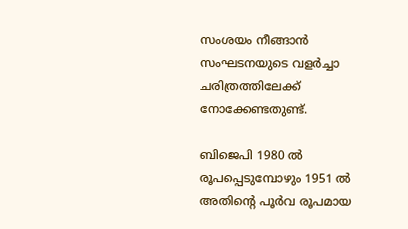സംശയം നീങ്ങാന്‍ സംഘടനയുടെ വളര്‍ച്ചാ ചരിത്രത്തിലേക്ക് നോക്കേണ്ടതുണ്ട്.

ബിജെപി 1980 ല്‍ രൂപപ്പെടുമ്പോഴും 1951 ല്‍ അതിന്റെ പൂര്‍വ രൂപമായ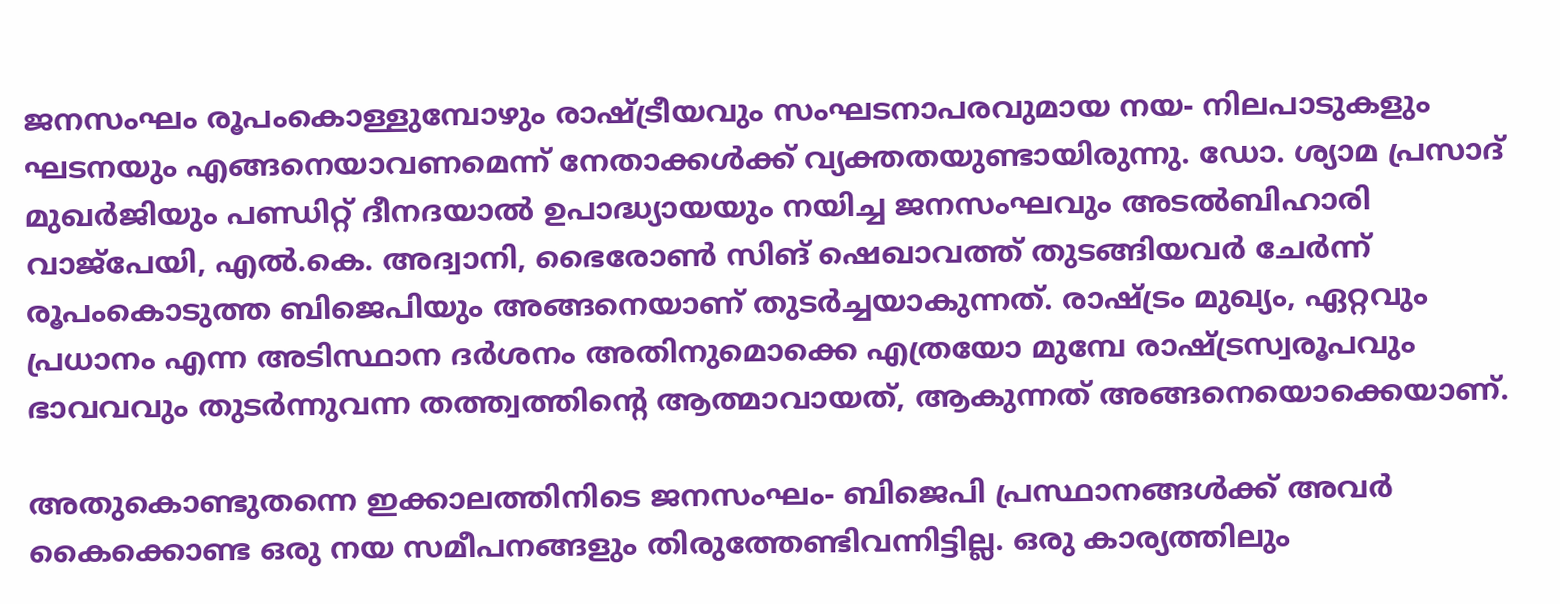ജനസംഘം രൂപംകൊള്ളുമ്പോഴും രാഷ്‌ട്രീയവും സംഘടനാപരവുമായ നയ- നിലപാടുകളും ഘടനയും എങ്ങനെയാവണമെന്ന് നേതാക്കള്‍ക്ക് വ്യക്തതയുണ്ടായിരുന്നു. ഡോ. ശ്യാമ പ്രസാദ് മുഖര്‍ജിയും പണ്ഡിറ്റ് ദീനദയാല്‍ ഉപാദ്ധ്യായയും നയിച്ച ജനസംഘവും അടല്‍ബിഹാരി വാജ്‌പേയി, എല്‍.കെ. അദ്വാനി, ഭൈരോണ്‍ സിങ് ഷെഖാവത്ത് തുടങ്ങിയവര്‍ ചേര്‍ന്ന് രൂപംകൊടുത്ത ബിജെപിയും അങ്ങനെയാണ് തുടര്‍ച്ചയാകുന്നത്. രാഷ്‌ട്രം മുഖ്യം, ഏറ്റവും പ്രധാനം എന്ന അടിസ്ഥാന ദര്‍ശനം അതിനുമൊക്കെ എത്രയോ മുമ്പേ രാഷ്‌ട്രസ്വരൂപവും ഭാവവവും തുടര്‍ന്നുവന്ന തത്ത്വത്തിന്റെ ആത്മാവായത്, ആകുന്നത് അങ്ങനെയൊക്കെയാണ്.

അതുകൊണ്ടുതന്നെ ഇക്കാലത്തിനിടെ ജനസംഘം- ബിജെപി പ്രസ്ഥാനങ്ങള്‍ക്ക് അവര്‍ കൈക്കൊണ്ട ഒരു നയ സമീപനങ്ങളും തിരുത്തേണ്ടിവന്നിട്ടില്ല. ഒരു കാര്യത്തിലും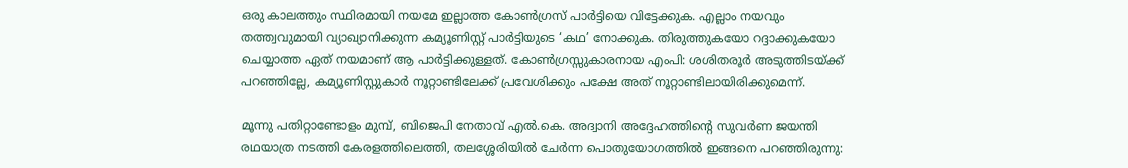ഒരു കാലത്തും സ്ഥിരമായി നയമേ ഇല്ലാത്ത കോണ്‍ഗ്രസ് പാര്‍ട്ടിയെ വിട്ടേക്കുക. എല്ലാം നയവും തത്ത്വവുമായി വ്യാഖ്യാനിക്കുന്ന കമ്യൂണിസ്റ്റ് പാര്‍ട്ടിയുടെ ‘കഥ’ നോക്കുക. തിരുത്തുകയോ റദ്ദാക്കുകയോ ചെയ്യാത്ത ഏത് നയമാണ് ആ പാര്‍ട്ടിക്കുള്ളത്. കോണ്‍ഗ്രസ്സുകാരനായ എംപി: ശശിതരൂര്‍ അടുത്തിടയ്‌ക്ക് പറഞ്ഞില്ലേ, കമ്യൂണിസ്റ്റുകാര്‍ നൂറ്റാണ്ടിലേക്ക് പ്രവേശിക്കും പക്ഷേ അത് നൂറ്റാണ്ടിലായിരിക്കുമെന്ന്.

മൂന്നു പതിറ്റാണ്ടോളം മുമ്പ്, ബിജെപി നേതാവ് എല്‍.കെ. അദ്വാനി അദ്ദേഹത്തിന്റെ സുവര്‍ണ ജയന്തി രഥയാത്ര നടത്തി കേരളത്തിലെത്തി, തലശ്ശേരിയില്‍ ചേര്‍ന്ന പൊതുയോഗത്തില്‍ ഇങ്ങനെ പറഞ്ഞിരുന്നു: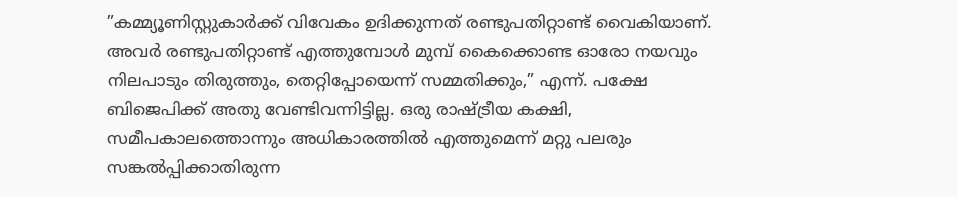”കമ്മ്യൂണിസ്റ്റുകാര്‍ക്ക് വിവേകം ഉദിക്കുന്നത് രണ്ടുപതിറ്റാണ്ട് വൈകിയാണ്. അവര്‍ രണ്ടുപതിറ്റാണ്ട് എത്തുമ്പോള്‍ മുമ്പ് കൈക്കൊണ്ട ഓരോ നയവും നിലപാടും തിരുത്തും, തെറ്റിപ്പോയെന്ന് സമ്മതിക്കും,” എന്ന്. പക്ഷേ ബിജെപിക്ക് അതു വേണ്ടിവന്നിട്ടില്ല. ഒരു രാഷ്‌ട്രീയ കക്ഷി, സമീപകാലത്തൊന്നും അധികാരത്തില്‍ എത്തുമെന്ന് മറ്റു പലരും സങ്കല്‍പ്പിക്കാതിരുന്ന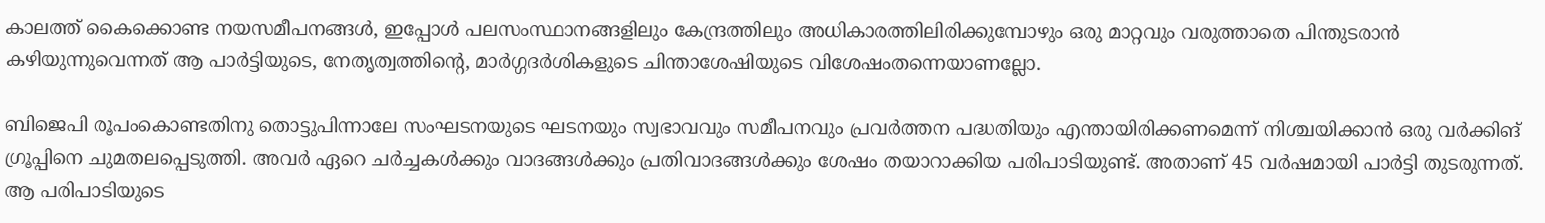കാലത്ത് കൈക്കൊണ്ട നയസമീപനങ്ങള്‍, ഇപ്പോള്‍ പലസംസ്ഥാനങ്ങളിലും കേന്ദ്രത്തിലും അധികാരത്തിലിരിക്കുമ്പോഴും ഒരു മാറ്റവും വരുത്താതെ പിന്തുടരാന്‍ കഴിയുന്നുവെന്നത് ആ പാര്‍ട്ടിയുടെ, നേതൃത്വത്തിന്റെ, മാര്‍ഗ്ഗദര്‍ശികളുടെ ചിന്താശേഷിയുടെ വിശേഷംതന്നെയാണല്ലോ.

ബിജെപി രൂപംകൊണ്ടതിനു തൊട്ടുപിന്നാലേ സംഘടനയുടെ ഘടനയും സ്വഭാവവും സമീപനവും പ്രവര്‍ത്തന പദ്ധതിയും എന്തായിരിക്കണമെന്ന് നിശ്ചയിക്കാന്‍ ഒരു വര്‍ക്കിങ് ഗ്രൂപ്പിനെ ചുമതലപ്പെടുത്തി. അവര്‍ ഏറെ ചര്‍ച്ചകള്‍ക്കും വാദങ്ങള്‍ക്കും പ്രതിവാദങ്ങള്‍ക്കും ശേഷം തയാറാക്കിയ പരിപാടിയുണ്ട്. അതാണ് 45 വര്‍ഷമായി പാര്‍ട്ടി തുടരുന്നത്. ആ പരിപാടിയുടെ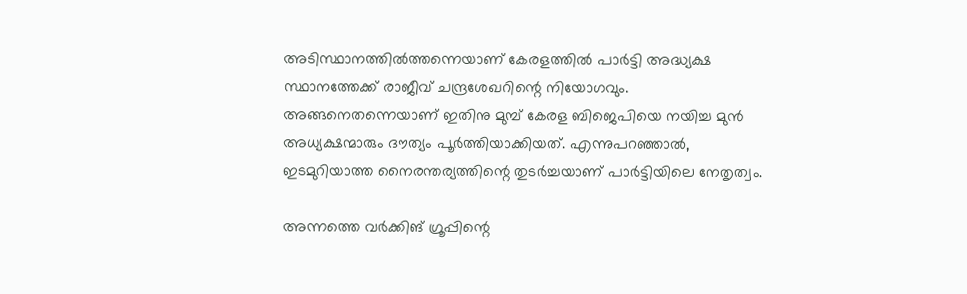അടിസ്ഥാനത്തില്‍ത്തന്നെയാണ് കേരളത്തില്‍ പാര്‍ട്ടി അദ്ധ്യക്ഷ സ്ഥാനത്തേക്ക് രാജീവ് ചന്ദ്രശേഖറിന്റെ നിയോഗവും. അങ്ങനെതന്നെയാണ് ഇതിനു മുമ്പ് കേരള ബിജെപിയെ നയിച്ച മുന്‍ അധ്യക്ഷന്മാരും ദൗത്യം പൂര്‍ത്തിയാക്കിയത്. എന്നുപറഞ്ഞാല്‍, ഇടമുറിയാത്ത നൈരന്തര്യത്തിന്റെ തുടര്‍ച്ചയാണ് പാര്‍ട്ടിയിലെ നേതൃത്വം.

അന്നത്തെ വര്‍ക്കിങ് ഗ്രൂപ്പിന്റെ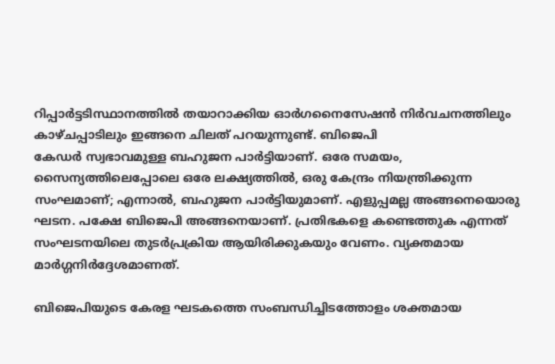റിപ്പാര്‍ട്ടടിസ്ഥാനത്തില്‍ തയാറാക്കിയ ഓര്‍ഗനൈസേഷന്‍ നിര്‍വചനത്തിലും കാഴ്ചപ്പാടിലും ഇങ്ങനെ ചിലത് പറയുന്നുണ്ട്. ബിജെപി
കേഡര്‍ സ്വഭാവമുള്ള ബഹുജന പാര്‍ട്ടിയാണ്. ഒരേ സമയം, സൈന്യത്തിലെപ്പോലെ ഒരേ ലക്ഷ്യത്തില്‍, ഒരു കേന്ദ്രം നിയന്ത്രിക്കുന്ന സംഘമാണ്; എന്നാല്‍, ബഹുജന പാര്‍ട്ടിയുമാണ്. എളുപ്പമല്ല അങ്ങനെയൊരു ഘടന. പക്ഷേ ബിജെപി അങ്ങനെയാണ്. പ്രതിഭകളെ കണ്ടെത്തുക എന്നത് സംഘടനയിലെ തുടര്‍പ്രക്രിയ ആയിരിക്കുകയും വേണം. വ്യക്തമായ മാര്‍ഗ്ഗനിര്‍ദ്ദേശമാണത്.

ബിജെപിയുടെ കേരള ഘടകത്തെ സംബന്ധിച്ചിടത്തോളം ശക്തമായ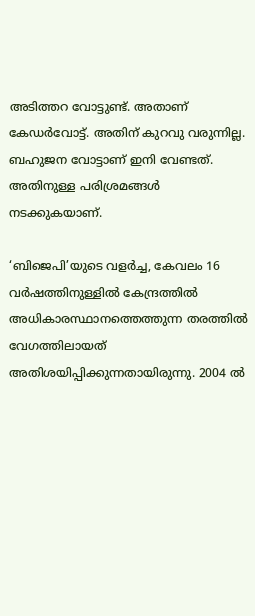അടിത്തറ വോട്ടുണ്ട്. അതാണ് കേഡര്‍വോട്ട്. അതിന് കുറവു വരുന്നില്ല. ബഹുജന വോട്ടാണ് ഇനി വേണ്ടത്. അതിനുള്ള പരിശ്രമങ്ങള്‍ നടക്കുകയാണ്.

‘ബിജെപി’യുടെ വളര്‍ച്ച, കേവലം 16 വര്‍ഷത്തിനുള്ളില്‍ കേന്ദ്രത്തില്‍ അധികാരസ്ഥാനത്തെത്തുന്ന തരത്തില്‍ വേഗത്തിലായത് അതിശയിപ്പിക്കുന്നതായിരുന്നു. 2004 ല്‍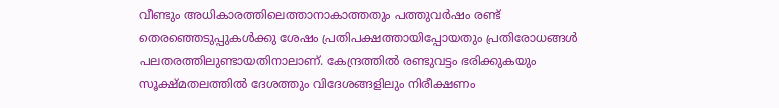വീണ്ടും അധികാരത്തിലെത്താനാകാത്തതും പത്തുവര്‍ഷം രണ്ട് തെരഞ്ഞെടുപ്പുകള്‍ക്കു ശേഷം പ്രതിപക്ഷത്തായിപ്പോയതും പ്രതിരോധങ്ങള്‍ പലതരത്തിലുണ്ടായതിനാലാണ്. കേന്ദ്രത്തില്‍ രണ്ടുവട്ടം ഭരിക്കുകയും സൂക്ഷ്മതലത്തില്‍ ദേശത്തും വിദേശങ്ങളിലും നിരീക്ഷണം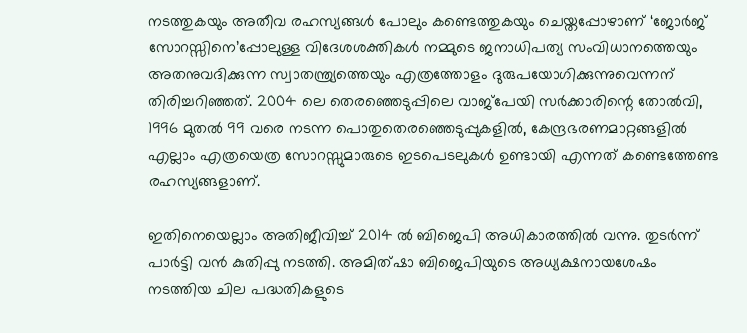നടത്തുകയും അതീവ രഹസ്യങ്ങള്‍ പോലും കണ്ടെത്തുകയും ചെയ്തപ്പോഴാണ് ‘ജോര്‍ജ് സോറസ്സിനെ’പ്പോലുള്ള വിദേശശക്തികള്‍ നമ്മുടെ ജനാധിപത്യ സംവിധാനത്തെയും അതനുവദിക്കുന്ന സ്വാതന്ത്ര്യത്തെയും എത്രത്തോളം ദുരുപയോഗിക്കുന്നുവെന്നന് തിരിച്ചറിഞ്ഞത്. 2004 ലെ തെരഞ്ഞെടുപ്പിലെ വാജ്‌പേയി സര്‍ക്കാരിന്റെ തോല്‍വി, 1996 മുതല്‍ 99 വരെ നടന്ന പൊതുതെരഞ്ഞെടുപ്പുകളില്‍, കേന്ദ്രഭരണമാറ്റങ്ങളില്‍ എല്ലാം എത്രയെത്ര സോറസ്സുമാരുടെ ഇടപെടലുകള്‍ ഉണ്ടായി എന്നത് കണ്ടെത്തേണ്ട രഹസ്യങ്ങളാണ്.

ഇതിനെയെല്ലാം അതിജീവിച്ച് 2014 ല്‍ ബിജെപി അധികാരത്തില്‍ വന്നു. തുടര്‍ന്ന് പാര്‍ട്ടി വന്‍ കുതിപ്പു നടത്തി. അമിത്ഷാ ബിജെപിയുടെ അധ്യക്ഷനായശേഷം നടത്തിയ ചില പദ്ധതികളുടെ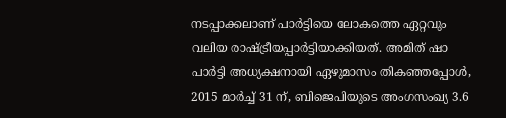നടപ്പാക്കലാണ് പാര്‍ട്ടിയെ ലോകത്തെ ഏറ്റവും വലിയ രാഷ്‌ട്രീയപ്പാര്‍ട്ടിയാക്കിയത്. അമിത് ഷാ പാര്‍ട്ടി അധ്യക്ഷനായി ഏഴുമാസം തികഞ്ഞപ്പോള്‍, 2015 മാര്‍ച്ച് 31 ന്, ബിജെപിയുടെ അംഗസംഖ്യ 3.6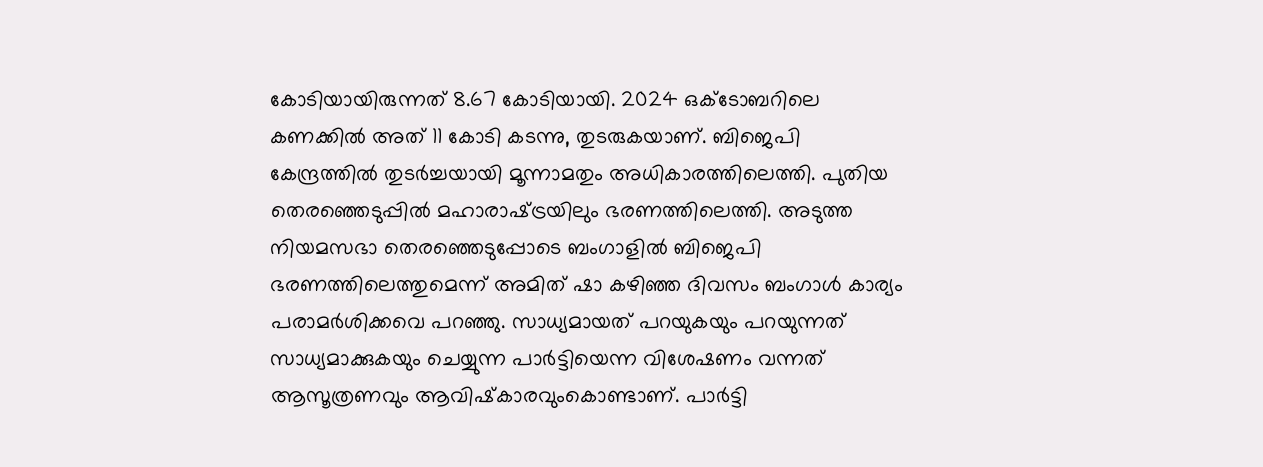കോടിയായിരുന്നത് 8.67 കോടിയായി. 2024 ഒക്‌ടോബറിലെ കണക്കില്‍ അത് 11 കോടി കടന്നു, തുടരുകയാണ്. ബിജെപി കേന്ദ്രത്തില്‍ തുടര്‍ച്ചയായി മൂന്നാമതും അധികാരത്തിലെത്തി. പുതിയ തെരഞ്ഞെടുപ്പില്‍ മഹാരാഷ്‌ട്രയിലും ഭരണത്തിലെത്തി. അടുത്ത നിയമസഭാ തെരഞ്ഞെടുപ്പോടെ ബംഗാളില്‍ ബിജെപി ഭരണത്തിലെത്തുമെന്ന് അമിത് ഷാ കഴിഞ്ഞ ദിവസം ബംഗാള്‍ കാര്യം പരാമര്‍ശിക്കവെ പറഞ്ഞു. സാധ്യമായത് പറയുകയും പറയുന്നത് സാധ്യമാക്കുകയും ചെയ്യുന്ന പാര്‍ട്ടിയെന്ന വിശേഷണം വന്നത് ആസൂത്രണവും ആവിഷ്‌കാരവുംകൊണ്ടാണ്. പാര്‍ട്ടി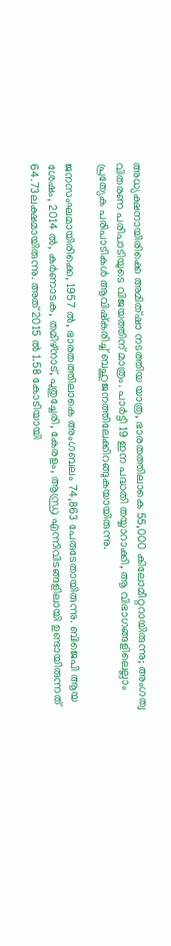അധ്യക്ഷനായിരിക്കെ അമിത്ഷാ നടത്തിയ യാത്ര, ഭാരതത്തിലാകെ 55,000 കിലോമീറ്ററായിരുന്നു; അംഗത്വ വിതരണ പരിപാടിയുടെ വിജയത്തിന് മാത്രം. പാര്‍ട്ടി 19 ഇന പദ്ധതി തയ്യാറാക്കി, ആ വിഭാഗങ്ങളിലെല്ലാം പ്രത്യേക പരിപാടികള്‍ ആവിഷ്‌കരിച്ച് ബഹുജനത്തിലേക്കിറങ്ങുകയായിരുന്നു.

ജനസംഘമായിരിക്കെ, 1957 ല്‍, ഭാരതത്തിലാകെ അംഗബലം 74,863 പേരുടേതായിരുന്നു. ബിജെപി ആയ ശേഷം, 2014 ല്‍, കര്‍ണാടക, തമിഴ്നാട്, പുതുച്ചേരി, കേരളം, ആന്ധ്ര എന്നിവിടങ്ങളിലായി ഉണ്ടായിരുന്നത് 64.73ലക്ഷമായിരുന്നു. അത് 2015 ല്‍ 1.58 കോടിയായി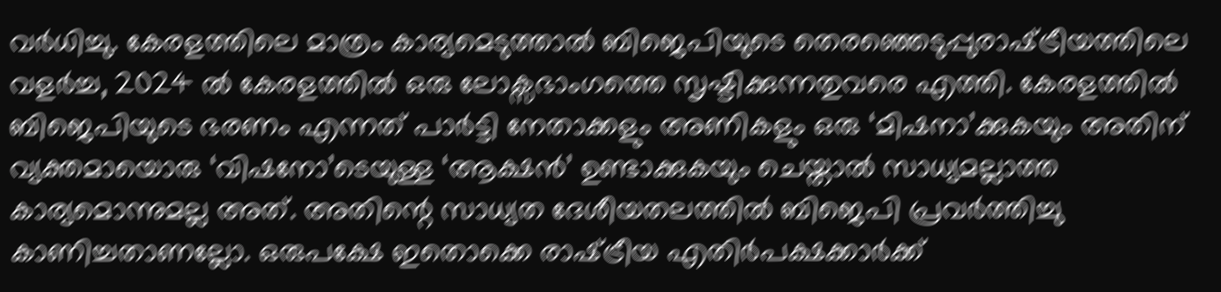വര്‍ധിച്ചു. കേരളത്തിലെ മാത്രം കാര്യമെടുത്താല്‍ ബിജെപിയുടെ തെരഞ്ഞെടുപ്പുരാഷ്‌ട്രീയത്തിലെ വളര്‍ച്ച, 2024 ല്‍ കേരളത്തില്‍ ഒരു ലോക്സഭാംഗത്തെ സൃഷ്ടിക്കുന്നതുവരെ എത്തി. കേരളത്തില്‍ ബിജെപിയുടെ ഭരണം എന്നത് പാര്‍ട്ടി നേതാക്കളും അണികളും ഒരു ‘മിഷനാ’ക്കുകയും അതിന് വ്യക്തമായൊരു ‘വിഷനോ’ടെയുള്ള ‘ആക്ഷന്‍’ ഉണ്ടാക്കുകയും ചെയ്താല്‍ സാധ്യമല്ലാത്ത കാര്യമൊന്നുമല്ല അത്. അതിന്റെ സാധ്യത ദേശീയതലത്തില്‍ ബിജെപി പ്രവര്‍ത്തിച്ചു കാണിച്ചതാണല്ലോ. ഒരുപക്ഷേ ഇതൊക്കെ രാഷ്‌ട്രീയ എതിര്‍പക്ഷക്കാര്‍ക്ക്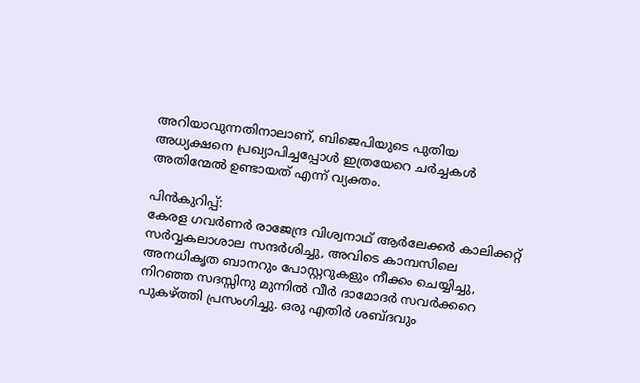അറിയാവുന്നതിനാലാണ്, ബിജെപിയുടെ പുതിയ അധ്യക്ഷനെ പ്രഖ്യാപിച്ചപ്പോള്‍ ഇത്രയേറെ ചര്‍ച്ചകള്‍ അതിന്മേല്‍ ഉണ്ടായത് എന്ന് വ്യക്തം.

പിന്‍കുറിപ്പ്:
കേരള ഗവര്‍ണര്‍ രാജേന്ദ്ര വിശ്വനാഥ് ആര്‍ലേക്കര്‍ കാലിക്കറ്റ് സര്‍വ്വകലാശാല സന്ദര്‍ശിച്ചു, അവിടെ കാമ്പസിലെ അനധികൃത ബാനറും പോസ്റ്ററുകളും നീക്കം ചെയ്യിച്ചു, നിറഞ്ഞ സദസ്സിനു മുന്നില്‍ വീര്‍ ദാമോദര്‍ സവര്‍ക്കറെ പുകഴ്‌ത്തി പ്രസംഗിച്ചു. ഒരു എതിര്‍ ശബ്ദവും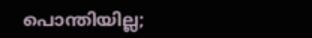പൊന്തിയില്ല;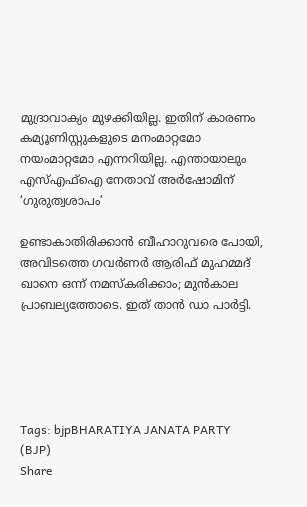മുദ്രാവാക്യം മുഴക്കിയില്ല. ഇതിന് കാരണം കമ്യൂണിസ്റ്റുകളുടെ മനംമാറ്റമോ നയംമാറ്റമോ എന്നറിയില്ല. എന്തായാലും എസ്എഫ്‌ഐ നേതാവ് അര്‍ഷോമിന് ‘ഗുരുത്വശാപം’

ഉണ്ടാകാതിരിക്കാന്‍ ബീഹാറുവരെ പോയി, അവിടത്തെ ഗവര്‍ണര്‍ ആരിഫ് മുഹമ്മദ് ഖാനെ ഒന്ന് നമസ്‌കരിക്കാം; മുന്‍കാല പ്രാബല്യത്തോടെ. ഇത് താന്‍ ഡാ പാര്‍ട്ടി.





Tags: bjpBHARATIYA JANATA PARTY (BJP)
Share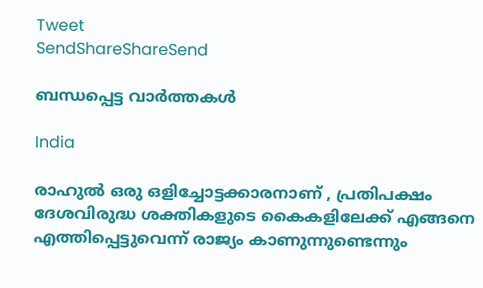Tweet
SendShareShareSend

ബന്ധപ്പെട്ട വാര്‍ത്തകള്‍

India

രാഹുൽ ഒരു ഒളിച്ചോട്ടക്കാരനാണ് , പ്രതിപക്ഷം ദേശവിരുദ്ധ ശക്തികളുടെ കൈകളിലേക്ക് എങ്ങനെ എത്തിപ്പെട്ടുവെന്ന് രാജ്യം കാണുന്നുണ്ടെന്നും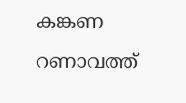കങ്കണ റണാവത്ത്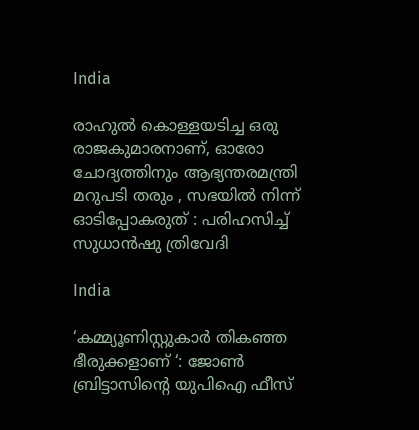India

രാഹുൽ കൊള്ളയടിച്ച ഒരു രാജകുമാരനാണ്, ഓരോ ചോദ്യത്തിനും ആഭ്യന്തരമന്ത്രി മറുപടി തരും , സഭയിൽ നിന്ന് ഓടിപ്പോകരുത് : പരിഹസിച്ച് സുധാൻഷു ത്രിവേദി

India

‘കമ്മ്യൂണിസ്റ്റുകാർ തികഞ്ഞ ഭീരുക്കളാണ് ‘: ജോൺ ബ്രിട്ടാസിന്റെ യുപിഐ ഫീസ്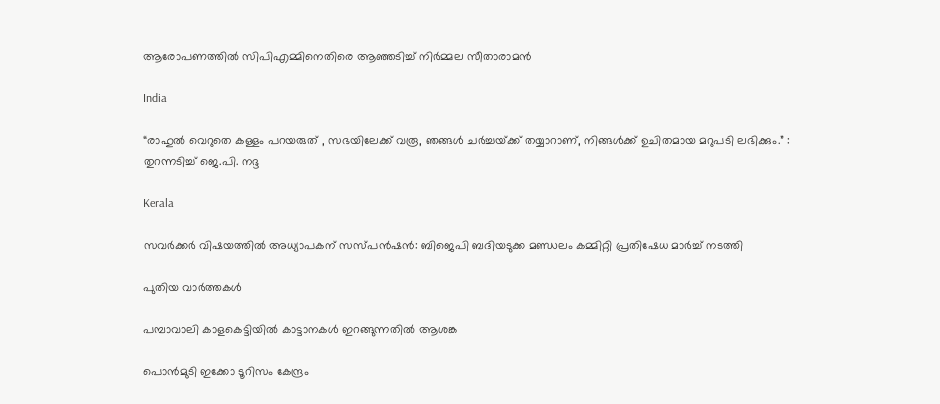ആരോപണത്തിൽ സിപിഎമ്മിനെതിരെ ആഞ്ഞടിച്ച് നിർമ്മല സീതാരാമൻ

India

“രാഹുൽ വെറുതെ കള്ളം പറയരുത് , സഭയിലേക്ക് വരൂ, ഞങ്ങൾ ചർച്ചയ്‌ക്ക് തയ്യാറാണ്, നിങ്ങൾക്ക് ഉചിതമായ മറുപടി ലഭിക്കും.” : തുറന്നടിച്ച് ജെ.പി. നദ്ദ

Kerala

സവര്‍ക്കര്‍ വിഷയത്തില്‍ അധ്യാപകന് സസ്പന്‍ഷന്‍: ബിജെപി ബദിയടുക്ക മണ്ഡലം കമ്മിറ്റി പ്രതിഷേധ മാര്‍ച്ച് നടത്തി

പുതിയ വാര്‍ത്തകള്‍

പമ്പാവാലി കാളകെട്ടിയില്‍ കാട്ടാനകള്‍ ഇറങ്ങുന്നതില്‍ ആശങ്ക

പൊന്‍മുടി ഇക്കോ ടൂറിസം കേന്ദ്രം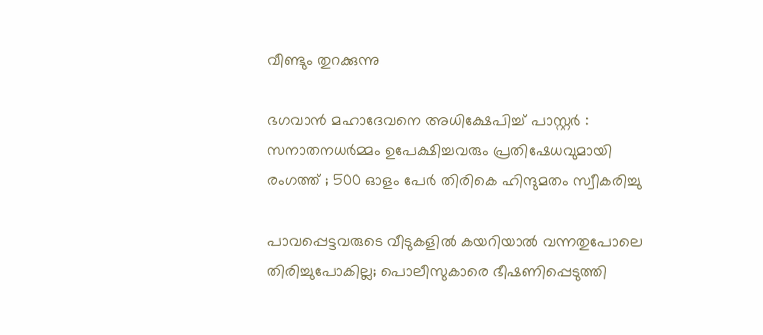വീണ്ടും തുറക്കുന്നു

ഭഗവാൻ മഹാദേവനെ അധിക്ഷേപിച്ച് പാസ്റ്റർ : സനാതനധർമ്മം ഉപേക്ഷിച്ചവരും പ്രതിഷേധവുമായി രംഗത്ത് ; 500 ഓളം പേർ തിരികെ ഹിന്ദുമതം സ്വീകരിച്ചു

പാവപ്പെട്ടവരുടെ വീടുകളില്‍ കയറിയാല്‍ വന്നതുപോലെ തിരിച്ചുപോകില്ല; പൊലീസുകാരെ ഭീഷണിപ്പെടുത്തി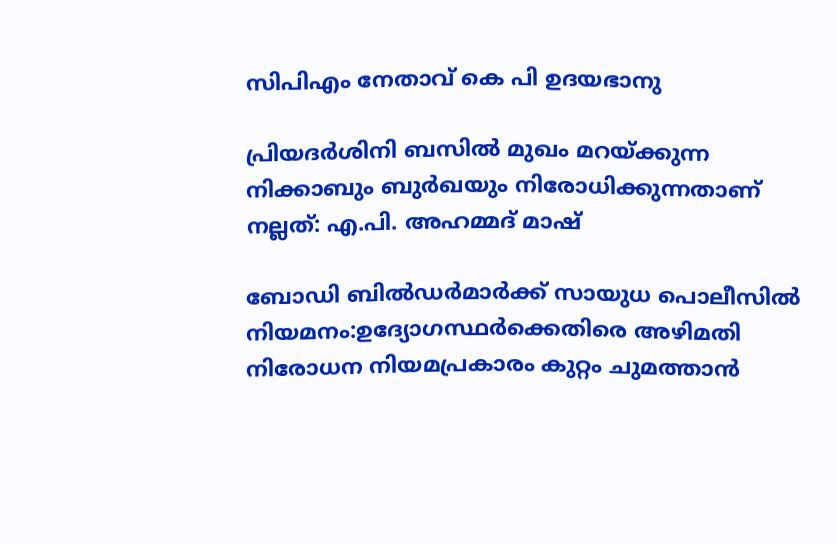സിപിഎം നേതാവ് കെ പി ഉദയഭാനു

പ്രിയദര്‍ശിനി ബസില്‍ മുഖം മറയ്‌ക്കുന്ന നിക്കാബും ബുര്‍ഖയും നിരോധിക്കുന്നതാണ് നല്ലത്: എ.പി. അഹമ്മദ് മാഷ്

ബോഡി ബില്‍ഡര്‍മാര്‍ക്ക് സായുധ പൊലീസില്‍ നിയമനം:ഉദ്യോഗസ്ഥര്‍ക്കെതിരെ അഴിമതി നിരോധന നിയമപ്രകാരം കുറ്റം ചുമത്താന്‍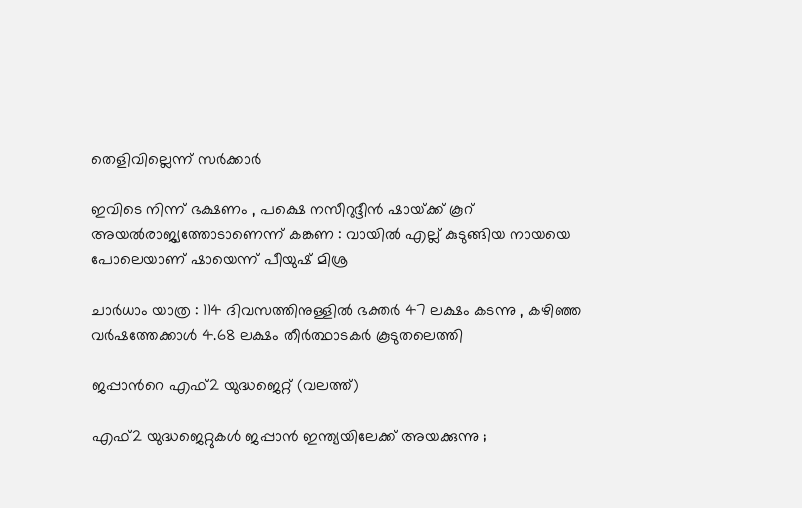തെളിവില്ലെന്ന് സര്‍ക്കാര്‍

ഇവിടെ നിന്ന് ഭക്ഷണം , പക്ഷെ നസീറുദ്ദീൻ ഷായ്‌ക്ക് കൂറ് അയൽരാജ്യത്തോടാണെന്ന് കങ്കണ : വായിൽ എല്ല് കുടുങ്ങിയ നായയെ പോലെയാണ് ഷായെന്ന് പീയുഷ് മിശ്ര

ചാർധാം യാത്ര : 114 ദിവസത്തിനുള്ളിൽ ഭക്തർ 47 ലക്ഷം കടന്നു , കഴിഞ്ഞ വർഷത്തേക്കാൾ 4.68 ലക്ഷം തീർത്ഥാടകർ കൂടുതലെത്തി

ജപ്പാന്‍റെ എഫ്2 യുദ്ധജെറ്റ് (വലത്ത്)

എഫ്2 യുദ്ധജെറ്റുകള്‍ ജപ്പാന്‍ ഇന്ത്യയിലേക്ക് അയക്കുന്നു ;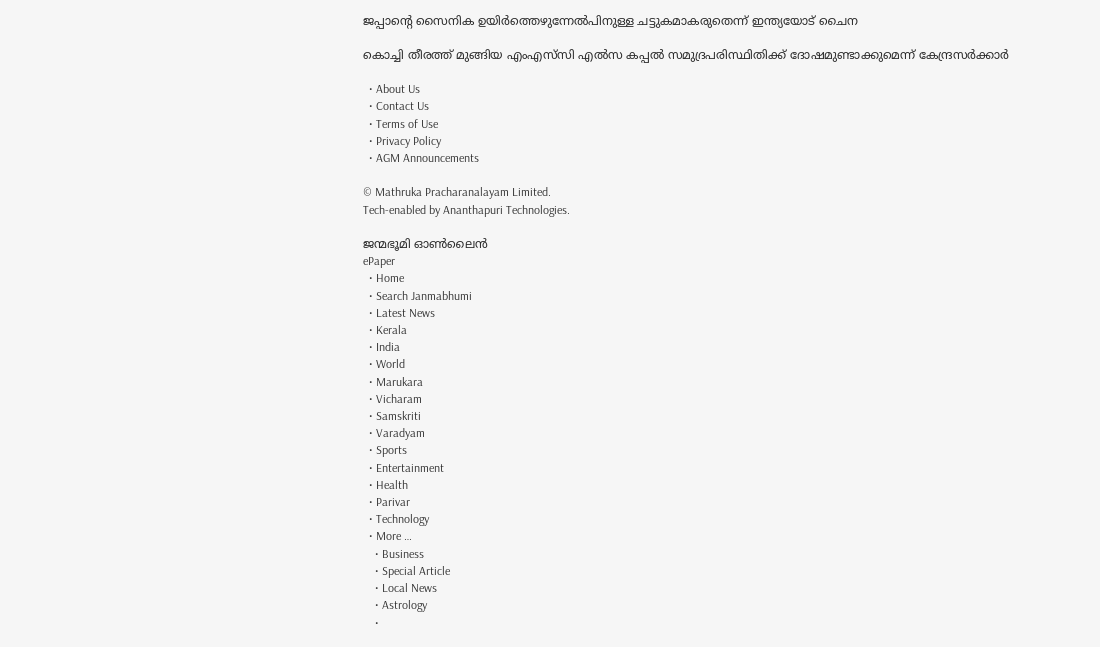ജപ്പാന്റെ സൈനിക ഉയിര്‍ത്തെഴുന്നേല്‍പിനുള്ള ചട്ടുകമാകരുതെന്ന് ഇന്ത്യയോട് ചൈന

കൊച്ചി തീരത്ത് മുങ്ങിയ എംഎസ്‌സി എല്‍സ കപ്പല്‍ സമുദ്രപരിസ്ഥിതിക്ക് ദോഷമുണ്ടാക്കുമെന്ന് കേന്ദ്രസര്‍ക്കാര്‍

  • About Us
  • Contact Us
  • Terms of Use
  • Privacy Policy
  • AGM Announcements

© Mathruka Pracharanalayam Limited.
Tech-enabled by Ananthapuri Technologies.

ജന്മഭൂമി ഓണ്‍ലൈന്‍
ePaper
  • Home
  • Search Janmabhumi
  • Latest News
  • Kerala
  • India
  • World
  • Marukara
  • Vicharam
  • Samskriti
  • Varadyam
  • Sports
  • Entertainment
  • Health
  • Parivar
  • Technology
  • More …
    • Business
    • Special Article
    • Local News
    • Astrology
    •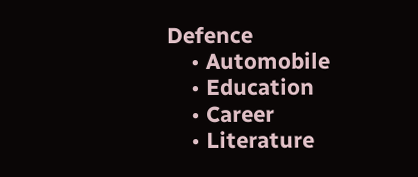Defence
    • Automobile
    • Education
    • Career
    • Literature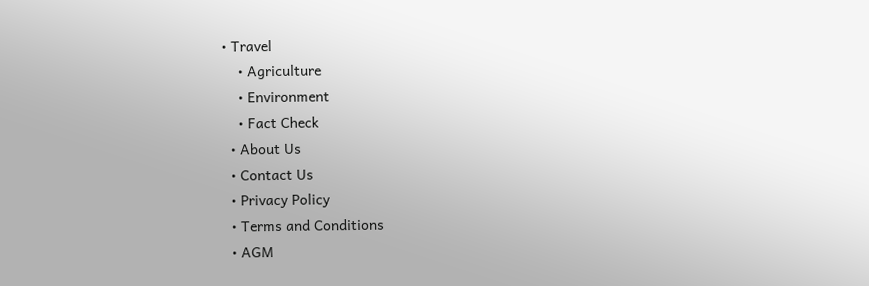• Travel
    • Agriculture
    • Environment
    • Fact Check
  • About Us
  • Contact Us
  • Privacy Policy
  • Terms and Conditions
  • AGM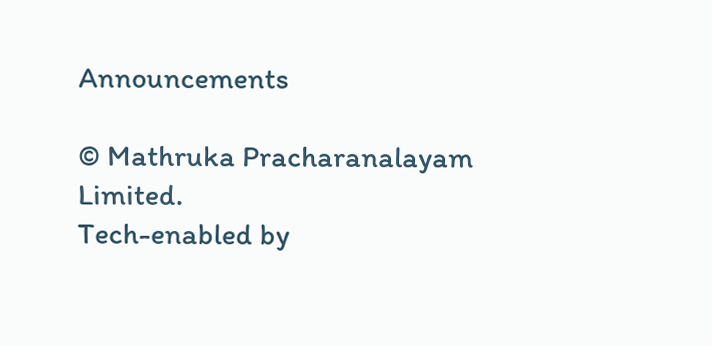Announcements

© Mathruka Pracharanalayam Limited.
Tech-enabled by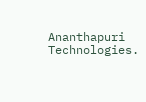Ananthapuri Technologies.